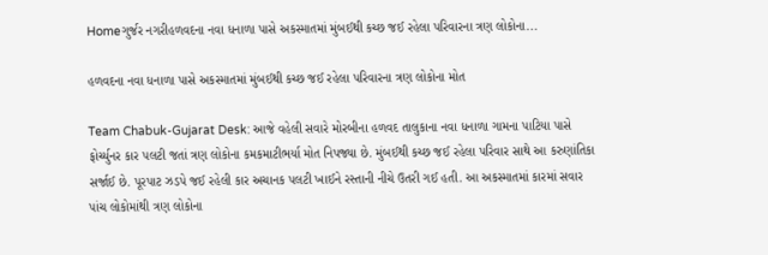Homeગુર્જર નગરીહળવદના નવા ધનાળા પાસે અકસ્માતમાં મુંબઈથી કચ્છ જઈ રહેલા પરિવારના ત્રણ લોકોના...

હળવદના નવા ધનાળા પાસે અકસ્માતમાં મુંબઈથી કચ્છ જઈ રહેલા પરિવારના ત્રણ લોકોના મોત

Team Chabuk-Gujarat Desk: આજે વહેલી સવારે મોરબીના હળવદ તાલુકાના નવા ધનાળા ગામના પાટિયા પાસે ફોર્ચ્યુનર કાર પલટી જતાં ત્રણ લોકોના કમકમાટીભર્યા મોત નિપજ્યા છે. મુંબઈથી કચ્છ જઈ રહેલા પરિવાર સાથે આ કરુણાંતિકા સર્જાઈ છે. પૂરપાટ ઝડપે જઈ રહેલી કાર અચાનક પલટી ખાઈને રસ્તાની નીચે ઉતરી ગઈ હતી. આ અકસ્માતમાં કારમાં સવાર પાંચ લોકોમાંથી ત્રણ લોકોના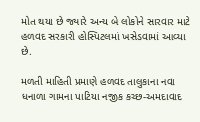મોત થયા છે જ્યારે અન્ય બે લોકોને સારવાર માટે હળવદ સરકારી હોસ્પિટલમાં ખસેડવામાં આવ્યા છે.

મળતી માહિતી પ્રમાણે હળવદ તાલુકાના નવા ધનાળા ગામના પાટિયા નજીક કચ્છ-અમદાવાદ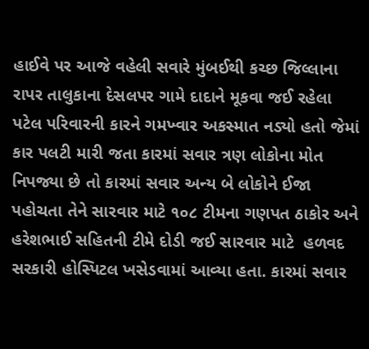હાઈવે પર આજે વહેલી સવારે મુંબઈથી કચ્છ જિલ્લાના રાપર તાલુકાના દેસલપર ગામે દાદાને મૂકવા જઈ રહેલા પટેલ પરિવારની કારને ગમખ્વાર અકસ્માત નડ્યો હતો જેમાં કાર પલટી મારી જતા કારમાં સવાર ત્રણ લોકોના મોત નિપજ્યા છે તો કારમાં સવાર અન્ય બે લોકોને ઈજા પહોચતા તેને સારવાર માટે ૧૦૮ ટીમના ગણપત ઠાકોર અને હરેશભાઈ સહિતની ટીમે દોડી જઈ સારવાર માટે  હળવદ સરકારી હોસ્પિટલ ખસેડવામાં આવ્યા હતા. કારમાં સવાર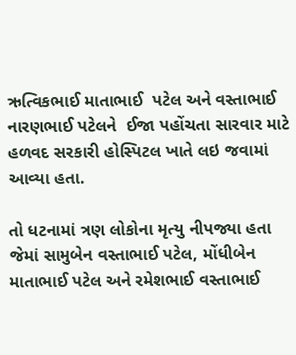ઋત્વિકભાઈ માતાભાઈ  પટેલ અને વસ્તાભાઈ નારણભાઈ પટેલને  ઈજા પહોંચતા સારવાર માટે હળવદ સરકારી હોસ્પિટલ ખાતે લઇ જવામાં આવ્યા હતા.

તો ધટનામાં ત્રણ લોકોના મૃત્યુ નીપજ્યા હતા જેમાં સામુબેન વસ્તાભાઈ પટેલ, મોંધીબેન માતાભાઈ પટેલ અને રમેશભાઈ વસ્તાભાઈ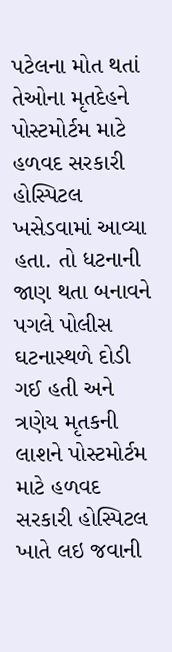પટેલના મોત થતાં તેઓના મૃતદેહને પોસ્ટમોર્ટમ માટે હળવદ સરકારી હોસ્પિટલ ખસેડવામાં આવ્યા હતા. તો ધટનાની જાણ થતા બનાવને પગલે પોલીસ ઘટનાસ્થળે દોડી ગઈ હતી અને ત્રણેય મૃતકની લાશને પોસ્ટમોર્ટમ માટે હળવદ સરકારી હોસ્પિટલ ખાતે લઇ જવાની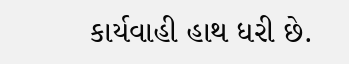કાર્યવાહી હાથ ધરી છે.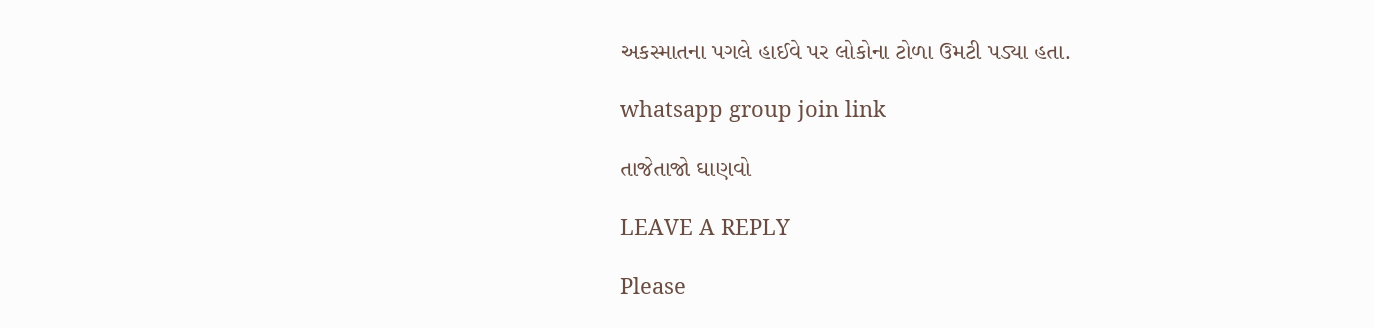અકસ્માતના પગલે હાઈવે પર લોકોના ટોળા ઉમટી પડ્યા હતા.

whatsapp group join link

તાજેતાજો ઘાણવો

LEAVE A REPLY

Please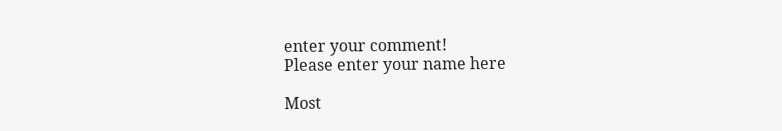enter your comment!
Please enter your name here

Most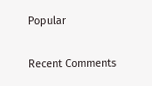Popular

Recent Comments